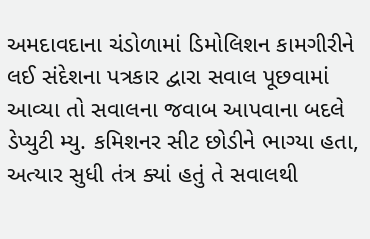અમદાવદાના ચંડોળામાં ડિમોલિશન કામગીરીને લઈ સંદેશના પત્રકાર દ્વારા સવાલ પૂછવામાં આવ્યા તો સવાલના જવાબ આપવાના બદલે ડેપ્યુટી મ્યુ. કમિશનર સીટ છોડીને ભાગ્યા હતા, અત્યાર સુધી તંત્ર ક્યાં હતું તે સવાલથી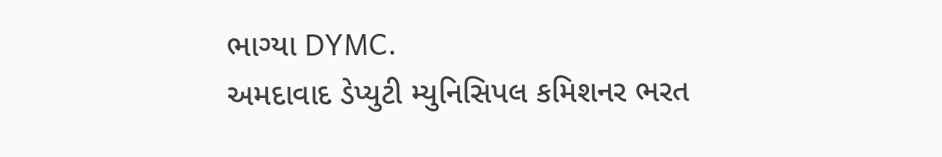ભાગ્યા DYMC.
અમદાવાદ ડેપ્યુટી મ્યુનિસિપલ કમિશનર ભરત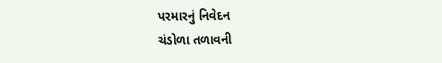પરમારનું નિવેદન
ચંડોળા તળાવની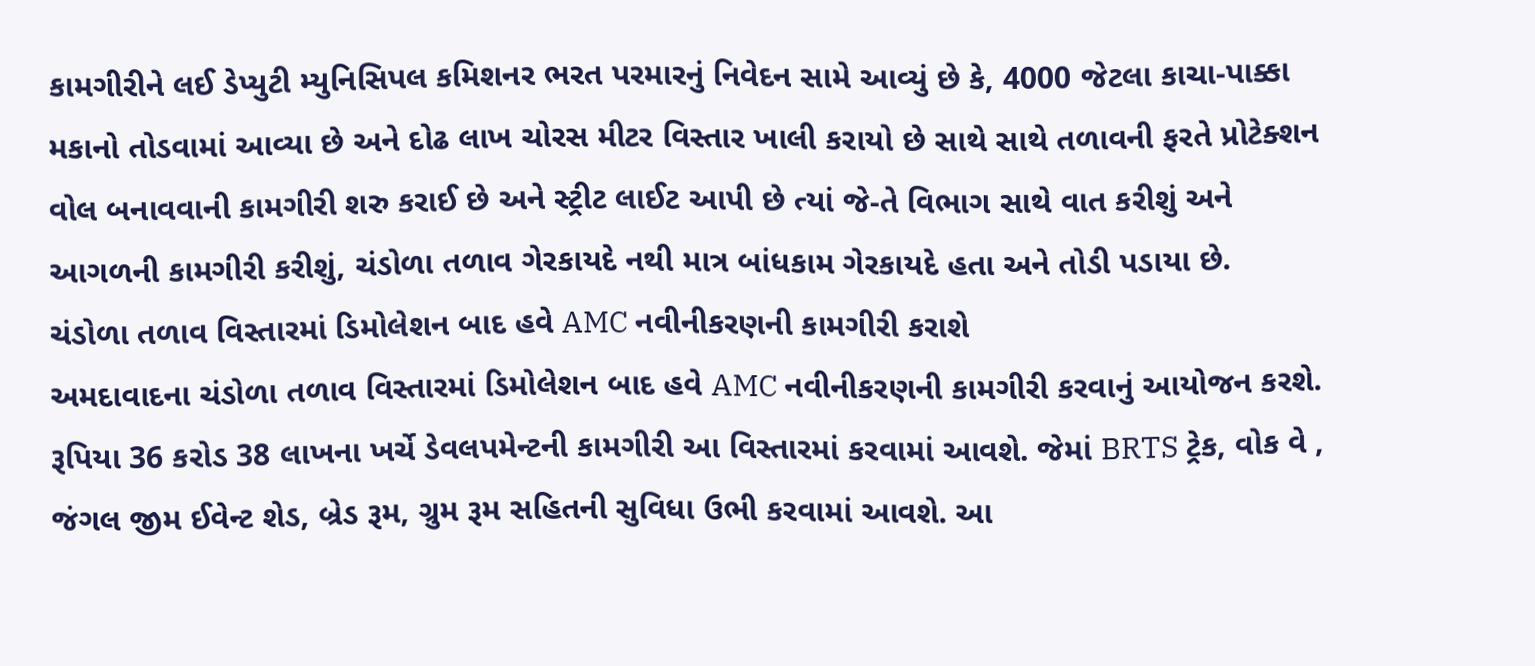કામગીરીને લઈ ડેપ્યુટી મ્યુનિસિપલ કમિશનર ભરત પરમારનું નિવેદન સામે આવ્યું છે કે, 4000 જેટલા કાચા-પાક્કા મકાનો તોડવામાં આવ્યા છે અને દોઢ લાખ ચોરસ મીટર વિસ્તાર ખાલી કરાયો છે સાથે સાથે તળાવની ફરતે પ્રોટેક્શન વોલ બનાવવાની કામગીરી શરુ કરાઈ છે અને સ્ટ્રીટ લાઈટ આપી છે ત્યાં જે-તે વિભાગ સાથે વાત કરીશું અને આગળની કામગીરી કરીશું, ચંડોળા તળાવ ગેરકાયદે નથી માત્ર બાંધકામ ગેરકાયદે હતા અને તોડી પડાયા છે.
ચંડોળા તળાવ વિસ્તારમાં ડિમોલેશન બાદ હવે AMC નવીનીકરણની કામગીરી કરાશે
અમદાવાદના ચંડોળા તળાવ વિસ્તારમાં ડિમોલેશન બાદ હવે AMC નવીનીકરણની કામગીરી કરવાનું આયોજન કરશે. રૂપિયા 36 કરોડ 38 લાખના ખર્ચે ડેવલપમેન્ટની કામગીરી આ વિસ્તારમાં કરવામાં આવશે. જેમાં BRTS ટ્રેક, વોક વે , જંગલ જીમ ઈવેન્ટ શેડ, બ્રેડ રૂમ, ગ્રુમ રૂમ સહિતની સુવિધા ઉભી કરવામાં આવશે. આ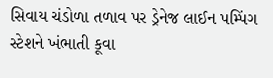સિવાય ચંડોળા તળાવ પર ડ્રેનેજ લાઈન પમ્પિંગ સ્ટેશને ખંભાતી કૂવા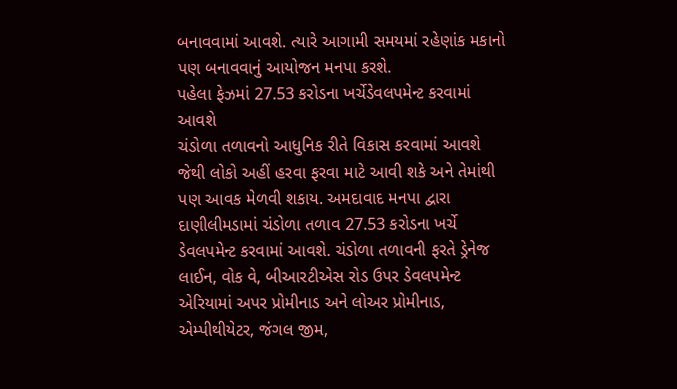બનાવવામાં આવશે. ત્યારે આગામી સમયમાં રહેણાંક મકાનો પણ બનાવવાનું આયોજન મનપા કરશે.
પહેલા ફેઝમાં 27.53 કરોડના ખર્ચેડેવલપમેન્ટ કરવામાં આવશે
ચંડોળા તળાવનો આધુનિક રીતે વિકાસ કરવામાં આવશે જેથી લોકો અહીં હરવા ફરવા માટે આવી શકે અને તેમાંથી પણ આવક મેળવી શકાય. અમદાવાદ મનપા દ્વારા દાણીલીમડામાં ચંડોળા તળાવ 27.53 કરોડના ખર્ચે ડેવલપમેન્ટ કરવામાં આવશે. ચંડોળા તળાવની ફરતે ડ્રેનેજ લાઈન, વોક વે, બીઆરટીએસ રોડ ઉપર ડેવલપમેન્ટ એરિયામાં અપર પ્રોમીનાડ અને લોઅર પ્રોમીનાડ, એમ્પીથીયેટર, જંગલ જીમ,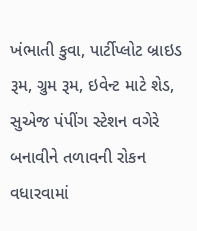ખંભાતી કુવા, પાર્ટીપ્લોટ બ્રાઇડ રૂમ, ગ્રુમ રૂમ, ઇવેન્ટ માટે શેડ, સુએજ પંપીંગ સ્ટેશન વગેરે બનાવીને તળાવની રોકન વધારવામાં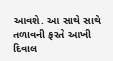આવશે. આ સાથે સાથે તળાવની ફરતે આખી દિવાલ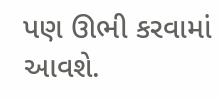પણ ઊભી કરવામાં આવશે.